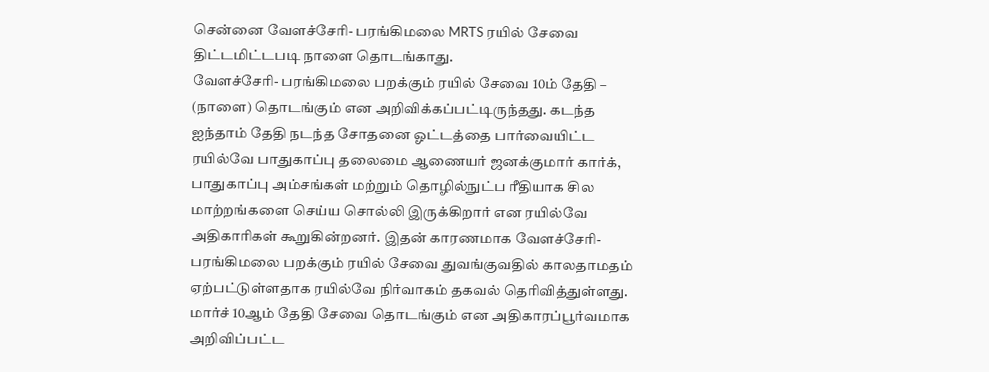சென்னை வேளச்சேரி- பரங்கிமலை MRTS ரயில் சேவை திட்டமிட்டபடி நாளை தொடங்காது.
வேளச்சேரி- பரங்கிமலை பறக்கும் ரயில் சேவை 10ம் தேதி – (நாளை) தொடங்கும் என அறிவிக்கப்பட்டிருந்தது. கடந்த ஐந்தாம் தேதி நடந்த சோதனை ஓட்டத்தை பார்வையிட்ட ரயில்வே பாதுகாப்பு தலைமை ஆணையர் ஜனக்குமார் கார்க், பாதுகாப்பு அம்சங்கள் மற்றும் தொழில்நுட்ப ரீதியாக சில மாற்றங்களை செய்ய சொல்லி இருக்கிறார் என ரயில்வே அதிகாரிகள் கூறுகின்றனர். இதன் காரணமாக வேளச்சேரி- பரங்கிமலை பறக்கும் ரயில் சேவை துவங்குவதில் காலதாமதம் ஏற்பட்டுள்ளதாக ரயில்வே நிர்வாகம் தகவல் தெரிவித்துள்ளது.
மார்ச் 10ஆம் தேதி சேவை தொடங்கும் என அதிகாரப்பூர்வமாக அறிவிப்பட்ட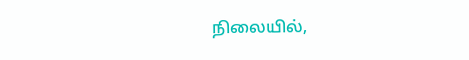நிலையில்,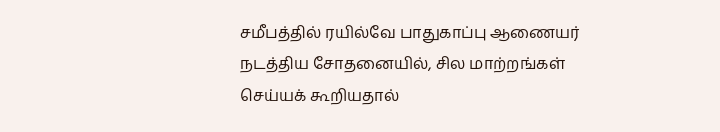சமீபத்தில் ரயில்வே பாதுகாப்பு ஆணையர் நடத்திய சோதனையில், சில மாற்றங்கள் செய்யக் கூறியதால்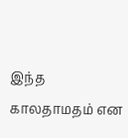இந்த காலதாமதம் என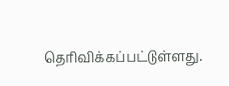தெரிவிக்கப்பட்டுள்ளது.